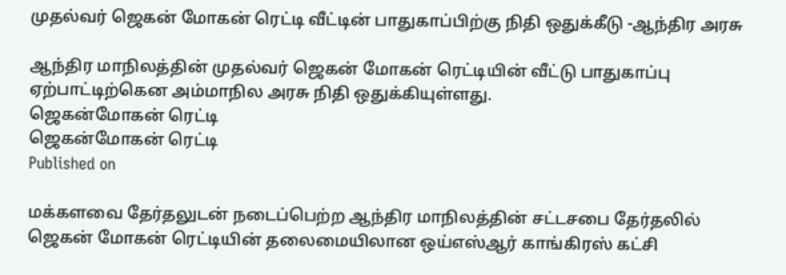முதல்வர் ஜெகன் மோகன் ரெட்டி வீட்டின் பாதுகாப்பிற்கு நிதி ஒதுக்கீடு -ஆந்திர அரசு

ஆந்திர மாநிலத்தின் முதல்வர் ஜெகன் மோகன் ரெட்டியின் வீட்டு பாதுகாப்பு ஏற்பாட்டிற்கென அம்மாநில அரசு நிதி ஒதுக்கியுள்ளது.
ஜெகன்மோகன் ரெட்டி
ஜெகன்மோகன் ரெட்டி
Published on

மக்களவை தேர்தலுடன் நடைப்பெற்ற ஆந்திர மாநிலத்தின் சட்டசபை தேர்தலில் ஜெகன் மோகன் ரெட்டியின் தலைமையிலான ஒய்எஸ்ஆர் காங்கிரஸ் கட்சி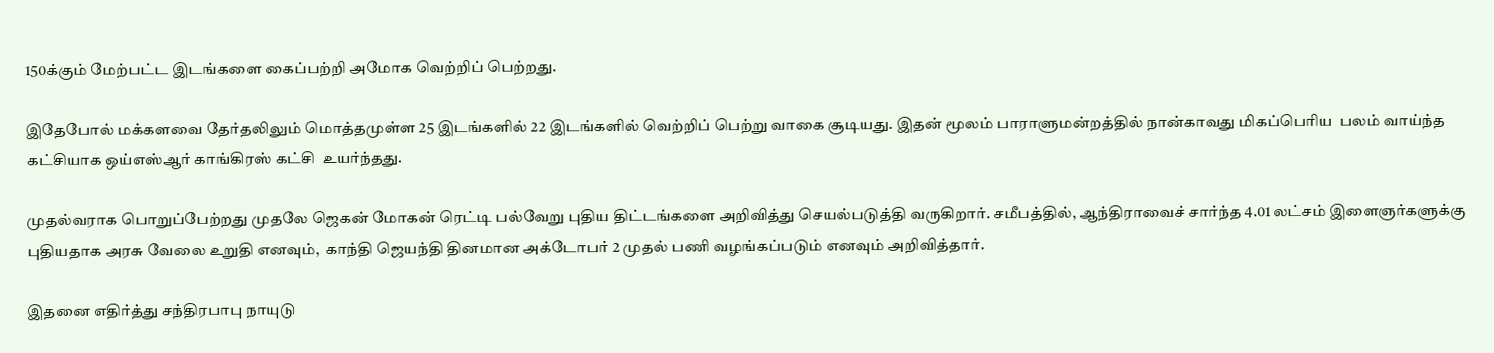150க்கும் மேற்பட்ட இடங்களை கைப்பற்றி அமோக வெற்றிப் பெற்றது.

இதேபோல் மக்களவை தேர்தலிலும் மொத்தமுள்ள 25 இடங்களில் 22 இடங்களில் வெற்றிப் பெற்று வாகை சூடியது. இதன் மூலம் பாராளுமன்றத்தில் நான்காவது மிகப்பெரிய  பலம் வாய்ந்த கட்சியாக ஒய்எஸ்ஆர் காங்கிரஸ் கட்சி  உயர்ந்தது.

முதல்வராக பொறுப்பேற்றது முதலே ஜெகன் மோகன் ரெட்டி பல்வேறு புதிய திட்டங்களை அறிவித்து செயல்படுத்தி வருகிறார். சமீபத்தில், ஆந்திராவைச் சார்ந்த 4.01 லட்சம் இளைஞர்களுக்கு புதியதாக அரசு வேலை உறுதி எனவும்,  காந்தி ஜெயந்தி தினமான அக்டோபர் 2 முதல் பணி வழங்கப்படும் எனவும் அறிவித்தார்.

இதனை எதிர்த்து சந்திரபாபு நாயுடு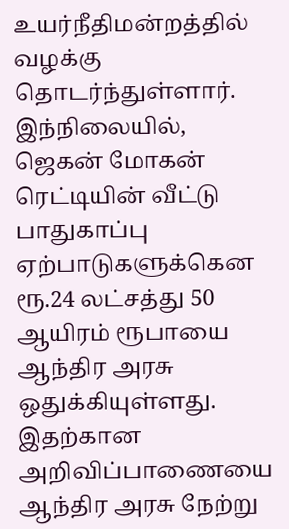உயர்நீதிமன்றத்தில் வழக்கு தொடர்ந்துள்ளார். இந்நிலையில், ஜெகன் மோகன் ரெட்டியின் வீட்டு பாதுகாப்பு ஏற்பாடுகளுக்கென ரூ.24 லட்சத்து 50 ஆயிரம் ரூபாயை ஆந்திர அரசு ஒதுக்கியுள்ளது. இதற்கான அறிவிப்பாணையை ஆந்திர அரசு நேற்று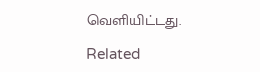வெளியிட்டது.

Related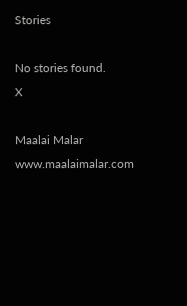Stories

No stories found.
X

Maalai Malar
www.maalaimalar.com